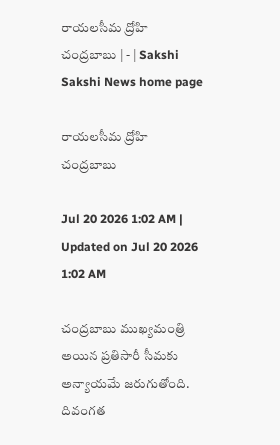రాయలసీమ ద్రోహి చంద్రబాబు | - | Sakshi
Sakshi News home page

రాయలసీమ ద్రోహి చంద్రబాబు

Jul 20 2026 1:02 AM | Updated on Jul 20 2026 1:02 AM

చంద్రబాబు ముఖ్యమంత్రి అయిన ప్రతిసారీ సీమకు అన్యాయమే జరుగుతోంది. దివంగత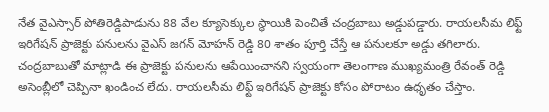నేత వైఎస్సార్‌ పోతిరెడ్డిపాడును 88 వేల క్యూసెక్కుల స్థాయికి పెంచితే చంద్రబాబు అడ్డుపడ్డారు. రాయలసీమ లిఫ్ట్‌ ఇరిగేషన్‌ ప్రాజెక్టు పనులను వైఎస్‌ జగన్‌ మోహన్‌ రెడ్డి 80 శాతం పూర్తి చేస్తే ఆ పనులకూ అడ్డు తగిలారు. చంద్రబాబుతో మాట్లాడి ఈ ప్రాజెక్టు పనులను ఆపేయించానని స్వయంగా తెలంగాణ ముఖ్యమంత్రి రేవంత్‌ రెడ్డి అసెంబ్లీలో చెప్పినా ఖండించ లేదు. రాయలసీమ లిఫ్ట్‌ ఇరిగేషన్‌ ప్రాజెక్టు కోసం పోరాటం ఉధృతం చేస్తాం.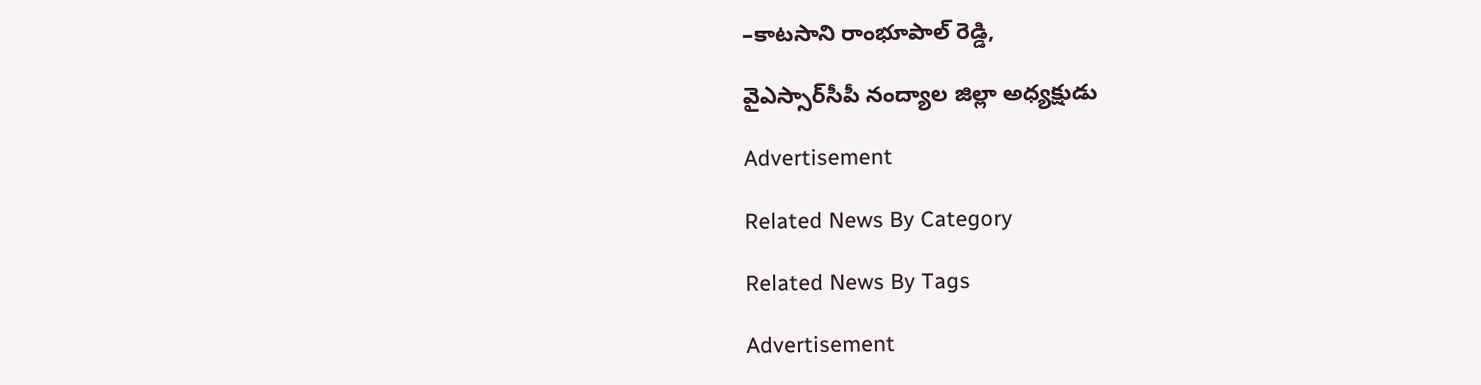–కాటసాని రాంభూపాల్‌ రెడ్డి,

వైఎస్సార్‌సీపీ నంద్యాల జిల్లా అధ్యక్షుడు

Advertisement

Related News By Category

Related News By Tags

Advertisement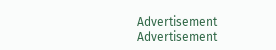Advertisement
Advertisement